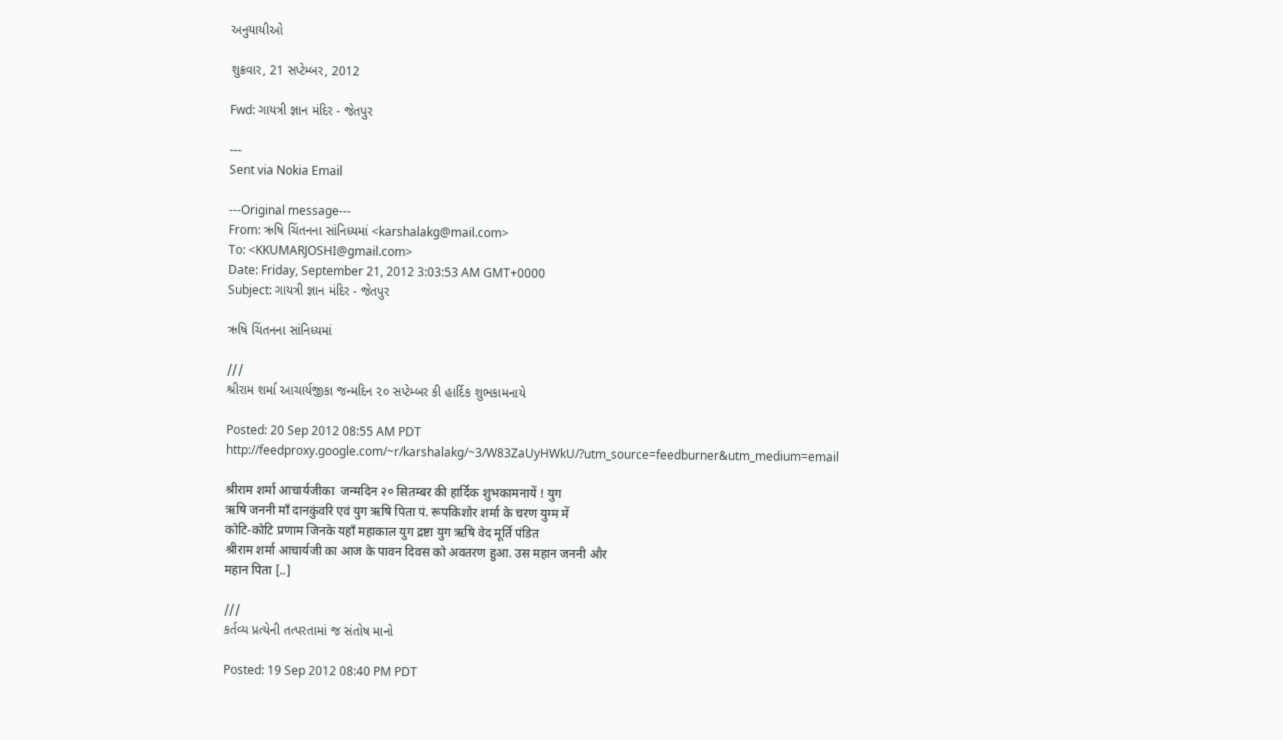અનુયાયીઓ

શુક્રવાર, 21 સપ્ટેમ્બર, 2012

Fwd: ગાયત્રી જ્ઞાન મંદિર - જેતપુર

---
Sent via Nokia Email

---Original message---
From: ઋષિ ચિંતનના સાંનિધ્યમાં <karshalakg@mail.com>
To: <KKUMARJOSHI@gmail.com>
Date: Friday, September 21, 2012 3:03:53 AM GMT+0000
Subject: ગાયત્રી જ્ઞાન મંદિર - જેતપુર

ઋષિ ચિંતનના સાંનિધ્યમાં

///
શ્રીરામ શર્મા આચાર્યજીકા જન્મદિન ૨૦ સપ્ટેમ્બર કી હાર્દિક શુભકામનાયે

Posted: 20 Sep 2012 08:55 AM PDT
http://feedproxy.google.com/~r/karshalakg/~3/W83ZaUyHWkU/?utm_source=feedburner&utm_medium=email

श्रीराम शर्मा आचार्यजीका  जन्मदिन २० सितम्बर की हार्दिक शुभकामनायें ! युग
ऋषि जननी माँ दानकुंवरि एवं युग ऋषि पिता पं. रूपकिशोर शर्मा के चरण युग्म में
कोटि-कोटि प्रणाम जिनके यहाँ महाकाल युग द्रष्टा युग ऋषि वेद मूर्ति पंडित
श्रीराम शर्मा आचार्यजी का आज के पावन दिवस को अवतरण हुआ. उस महान जननी और
महान पिता [..]

///
કર્તવ્ય પ્રત્યેની તત્પરતામાં જ સંતોષ માનો

Posted: 19 Sep 2012 08:40 PM PDT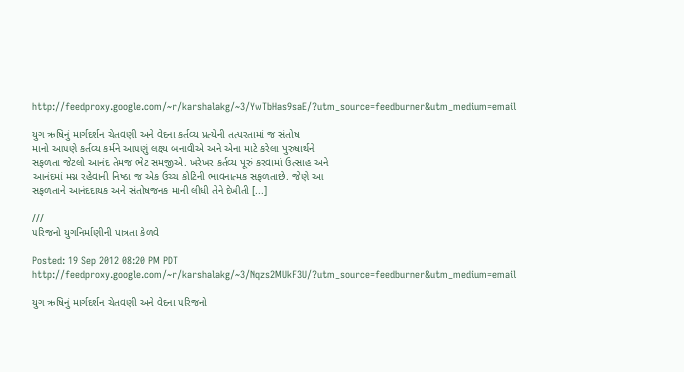http://feedproxy.google.com/~r/karshalakg/~3/YwTbHas9saE/?utm_source=feedburner&utm_medium=email

યુગ ઋષિનું માર્ગદર્શન ચેતવણી અને વેદના કર્તવ્ય પ્રત્યેની તત્પરતામાં જ સંતોષ
માનો આ૫ણે કર્તવ્ય કર્મને આ૫ણું લક્ષ્ય બનાવીએ અને એના માટે કરેલા પુરુષાર્થને
સફળતા જેટલો આનંદ તેમજ ભેટ સમજીએ. ખરેખર કર્તવ્ય પૂરું કરવામાં ઉત્સાહ અને
આનંદમાં મગ્ન રહેવાની નિષ્ઠા જ એક ઉચ્ચ કોટિની ભાવનાત્મક સફળતાછે. જેણે આ
સફળતાને આનંદદાયક અને સંતોષજનક માની લીધી તેને દેખીતી [...]

///
૫રિજનો યુગનિર્માણીની પાત્રતા કેળવે

Posted: 19 Sep 2012 08:20 PM PDT
http://feedproxy.google.com/~r/karshalakg/~3/Nqzs2MUkF3U/?utm_source=feedburner&utm_medium=email

યુગ ઋષિનું માર્ગદર્શન ચેતવણી અને વેદના ૫રિજનો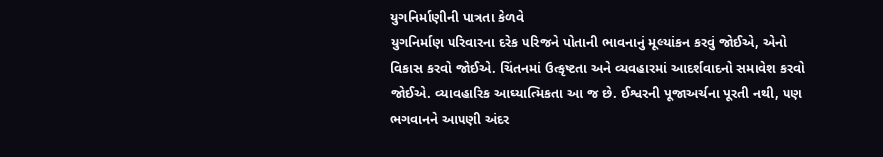યુગનિર્માણીની પાત્રતા કેળવે
યુગનિર્માણ ૫રિવારના દરેક ૫રિજને પોતાની ભાવનાનું મૂલ્યાંકન કરવું જોઈએ, એનો
વિકાસ કરવો જોઈએ. ચિંતનમાં ઉત્કૃષ્ટતા અને વ્યવહારમાં આદર્શવાદનો સમાવેશ કરવો
જોઈએ. વ્યાવહારિક આઘ્યાત્મિકતા આ જ છે. ઈશ્વરની પૂજાઅર્ચના પૂરતી નથી, ૫ણ
ભગવાનને આ૫ણી અંદર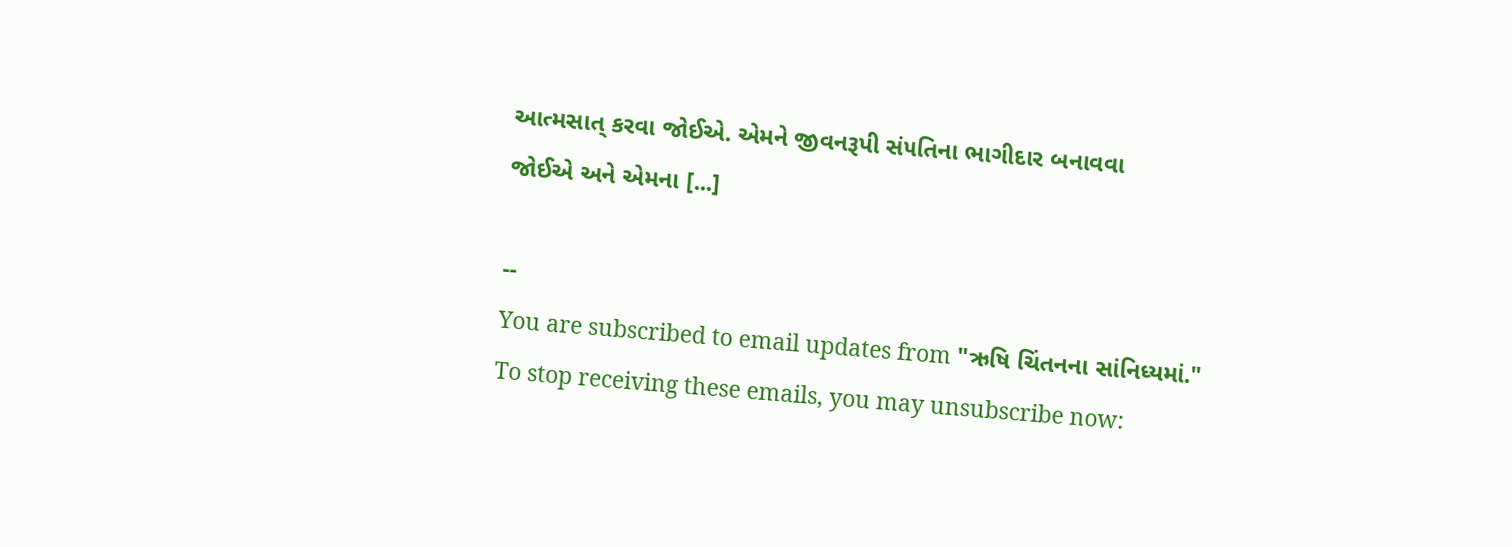આત્મસાત્ કરવા જોઈએ. એમને જીવનરૂપી સં૫તિના ભાગીદાર બનાવવા
જોઈએ અને એમના [...]

--
You are subscribed to email updates from "ઋષિ ચિંતનના સાંનિધ્યમાં."
To stop receiving these emails, you may unsubscribe now: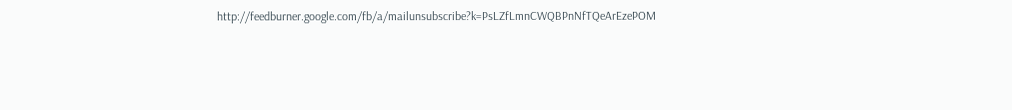http://feedburner.google.com/fb/a/mailunsubscribe?k=PsLZfLmnCWQBPnNfTQeArEzePOM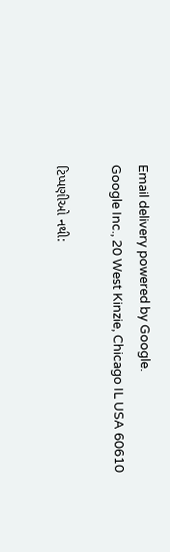Email delivery powered by Google.
Google Inc., 20 West Kinzie, Chicago IL USA 60610

ટિપ્પણીઓ નથી: